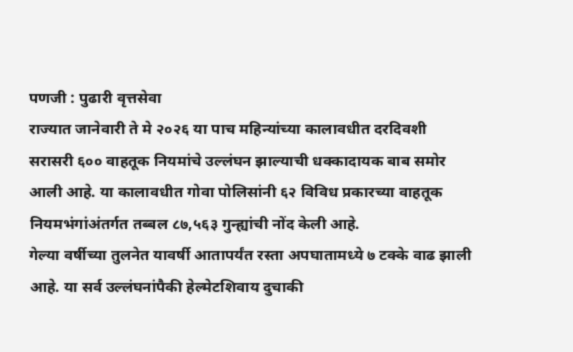पणजी : पुढारी वृत्तसेवा
राज्यात जानेवारी ते मे २०२६ या पाच महिन्यांच्या कालावधीत दरदिवशी सरासरी ६०० वाहतूक नियमांचे उल्लंघन झाल्याची धक्कादायक बाब समोर आली आहे. या कालावधीत गोवा पोलिसांनी ६२ विविध प्रकारच्या वाहतूक नियमभंगांअंतर्गत तब्बल ८७,५६३ गुन्ह्यांची नोंद केली आहे.
गेल्या वर्षीच्या तुलनेत यावर्षी आतापर्यंत रस्ता अपघातामध्ये ७ टक्के वाढ झाली आहे. या सर्व उल्लंघनांपैकी हेल्मेटशिवाय दुचाकी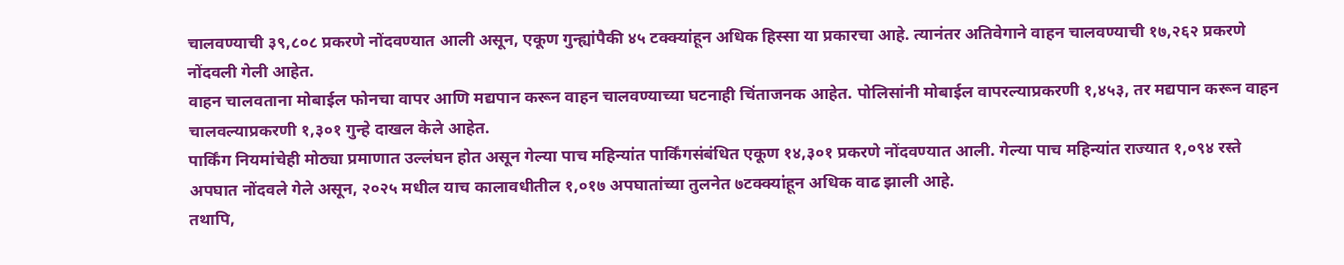चालवण्याची ३९,८०८ प्रकरणे नोंदवण्यात आली असून, एकूण गुन्ह्यांपैकी ४५ टक्क्यांहून अधिक हिस्सा या प्रकारचा आहे. त्यानंतर अतिवेगाने वाहन चालवण्याची १७,२६२ प्रकरणे नोंदवली गेली आहेत.
वाहन चालवताना मोबाईल फोनचा वापर आणि मद्यपान करून वाहन चालवण्याच्या घटनाही चिंताजनक आहेत. पोलिसांनी मोबाईल वापरल्याप्रकरणी १,४५३, तर मद्यपान करून वाहन चालवल्याप्रकरणी १,३०१ गुन्हे दाखल केले आहेत.
पार्किंग नियमांचेही मोठ्या प्रमाणात उल्लंघन होत असून गेल्या पाच महिन्यांत पार्किंगसंबंधित एकूण १४,३०१ प्रकरणे नोंदवण्यात आली. गेल्या पाच महिन्यांत राज्यात १,०९४ रस्ते अपघात नोंदवले गेले असून, २०२५ मधील याच कालावधीतील १,०१७ अपघातांच्या तुलनेत ७टक्क्यांहून अधिक वाढ झाली आहे.
तथापि,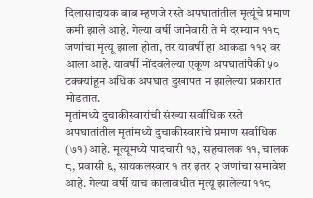दिलासादायक बाब म्हणजे रस्ते अपघातांतील मृत्यूंचे प्रमाण कमी झाले आहे. गेल्या वर्षी जानेवारी ते मे दरम्यान ११८ जणांचा मृत्यू झाला होता, तर यावर्षी हा आकडा ११२ वर आला आहे. यावर्षी नोंदवलेल्या एकूण अपघातांपैकी ५० टक्क्यांहून अधिक अपघात दुखापत न झालेल्या प्रकारात मोडतात.
मृतांमध्ये दुचाकीस्वारांची संख्या सर्वाधिक रस्ते अपघातांतील मृतांमध्ये दुचाकीस्वारांचे प्रमाण सर्वाधिक (७१) आहे. मूत्यूमध्ये पादचारी १३, सहचालक ११, चालक ८, प्रवासी ६, सायकलस्वार १ तर इतर २ जणांचा समावेश आहे. गेल्या वर्षी याच कालावधीत मृत्यू झालेल्या ११८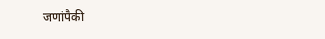जणांपैकी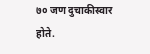७० जण दुचाकीस्वार होते.